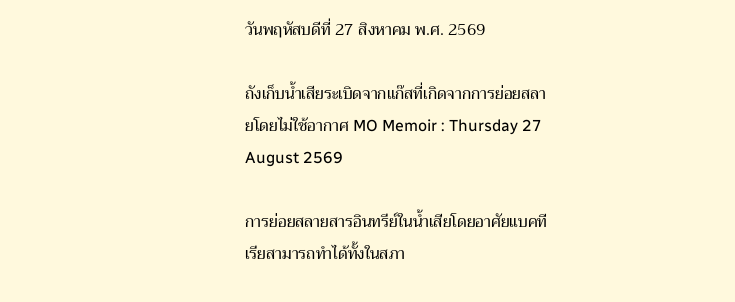วันพฤหัสบดีที่ 27 สิงหาคม พ.ศ. 2569

ถังเก็บน้ำเสียระเบิดจากแก๊สที่เกิดจากการย่อยสลายโดยไม่ใช้อากาศ MO Memoir : Thursday 27 August 2569

การย่อยสลายสารอินทรีย์ในน้ำเสียโดยอาศัยแบคทีเรียสามารถทำได้ทั้งในสภา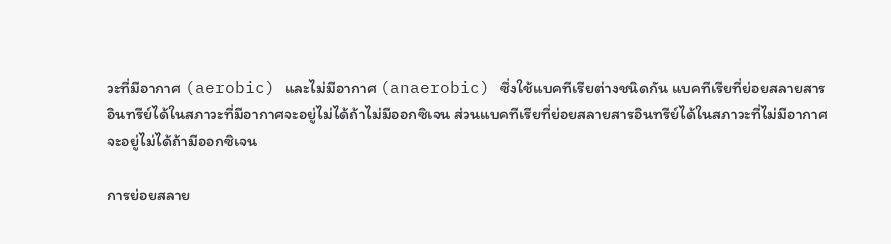วะที่มีอากาศ (aerobic) และไม่มีอากาศ (anaerobic) ซึ่งใช้แบคทีเรียต่างชนิดกัน แบคทีเรียที่ย่อยสลายสารอินทรีย์ได้ในสภาวะที่มีอากาศจะอยู่ไม่ได้ถ้าไม่มีออกซิเจน ส่วนแบคทีเรียที่ย่อยสลายสารอินทรีย์ได้ในสภาวะที่ไม่มีอากาศจะอยู่ไม่ได้ถ้ามีออกซิเจน

การย่อยสลาย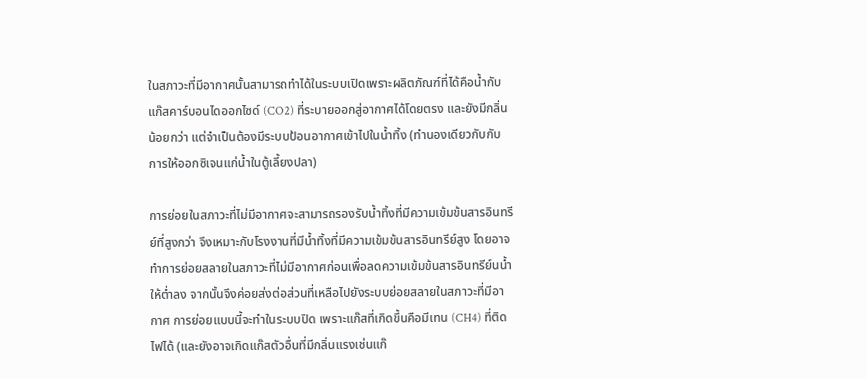ในสภาวะที่มีอากาศนั้นสามารถทำได้ในระบบเปิดเพราะผลิตภัณฑ์ที่ได้คือน้ำกับแก๊สคาร์บอนไดออกไซด์ (CO2) ที่ระบายออกสู่อากาศได้โดยตรง และยังมีกลิ่นน้อยกว่า แต่จำเป็นต้องมีระบบป้อนอากาศเข้าไปในน้ำทิ้ง (ทำนองเดียวกับกับการให้ออกซิเจนแก่น้ำในตู้เลี้ยงปลา)

การย่อยในสภาวะที่ไม่มีอากาศจะสามารถรองรับน้ำทิ้งที่มีความเข้มข้นสารอินทรีย์ที่สูงกว่า จึงเหมาะกับโรงงานที่มีน้ำทิ้งที่มีความเข้มข้นสารอินทรีย์สูง โดยอาจทำการย่อยสลายในสภาวะที่ไม่มีอากาศก่อนเพื่อลดความเข้มข้นสารอินทรีย์นน้ำให้ต่ำลง จากนั้นจึงค่อยส่งต่อส่วนที่เหลือไปยังระบบย่อยสลายในสภาวะที่มีอากาศ การย่อยแบบนี้จะทำในระบบปิด เพราะแก๊สที่เกิดขึ้นคือมีเทน (CH4) ที่ติดไฟได้ (และยังอาจเกิดแก๊สตัวอื่นที่มีกลิ่นแรงเช่นแก๊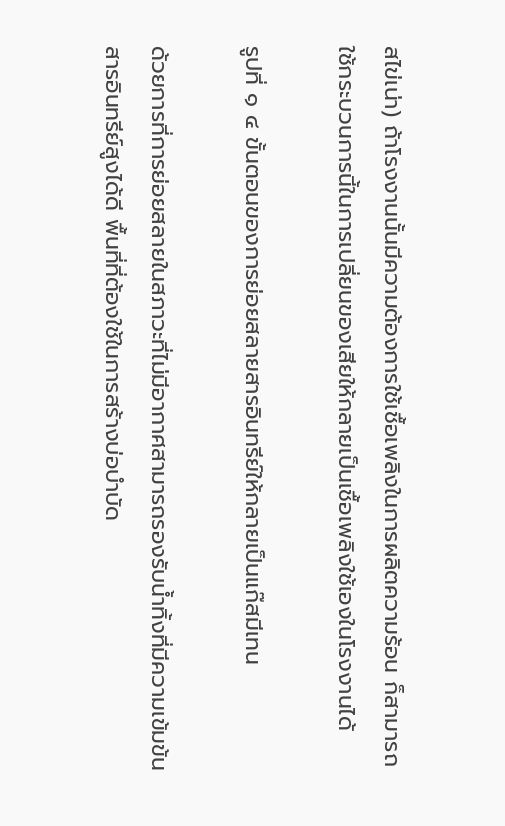สไข่เน่า) ถ้าโรงงานนั้นมีความต้องการใช้เชื้อเพลิงในการผลิตความร้อน ก็สามารถใช้กระบวนการนี้ในการเปลี่ยนของเสียให้กลายเป็นเชื้อเพลิงใช้เองในโรงงานได้

รูปที่ ๑ ๔ ขั้นตอนของการย่อยสลายสารอินทรีย์ให้กลายเป็นแก๊สมีเทน

ด้วยการที่การย่อยสลายในสภาวะที่ไม่มีอากาศสามารถรองรับน้ำทิ้งที่มีความเข้มข้นสารอินทรีย์สูงได้ดี พื้นที่ที่ต้องใช้ในการสร้างบ่อบำบัด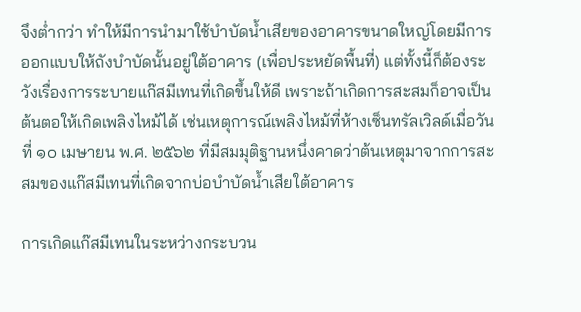จึงต่ำกว่า ทำให้มีการนำมาใช้บำบัดน้ำเสียของอาคารขนาดใหญ่โดยมีการออกแบบให้ถังบำบัดนั้นอยู่ใต้อาคาร (เพื่อประหยัดพื้นที่) แต่ทั้งนี้ก็ต้องระวังเรื่องการระบายแก๊สมีเทนที่เกิดขึ้นให้ดี เพราะถ้าเกิดการสะสมก็อาจเป็นต้นตอให้เกิดเพลิงไหม้ได้ เช่นเหตุการณ์เพลิงไหม้ที่ห้างเซ็นทรัลเวิลด์เมื่อวันที่ ๑๐ เมษายน พ.ศ. ๒๕๖๒ ที่มีสมมุติฐานหนึ่งคาดว่าต้นเหตุมาจากการสะสมของแก๊สมีเทนที่เกิดจากบ่อบำบัดน้ำเสียใต้อาคาร

การเกิดแก๊สมีเทนในระหว่างกระบวน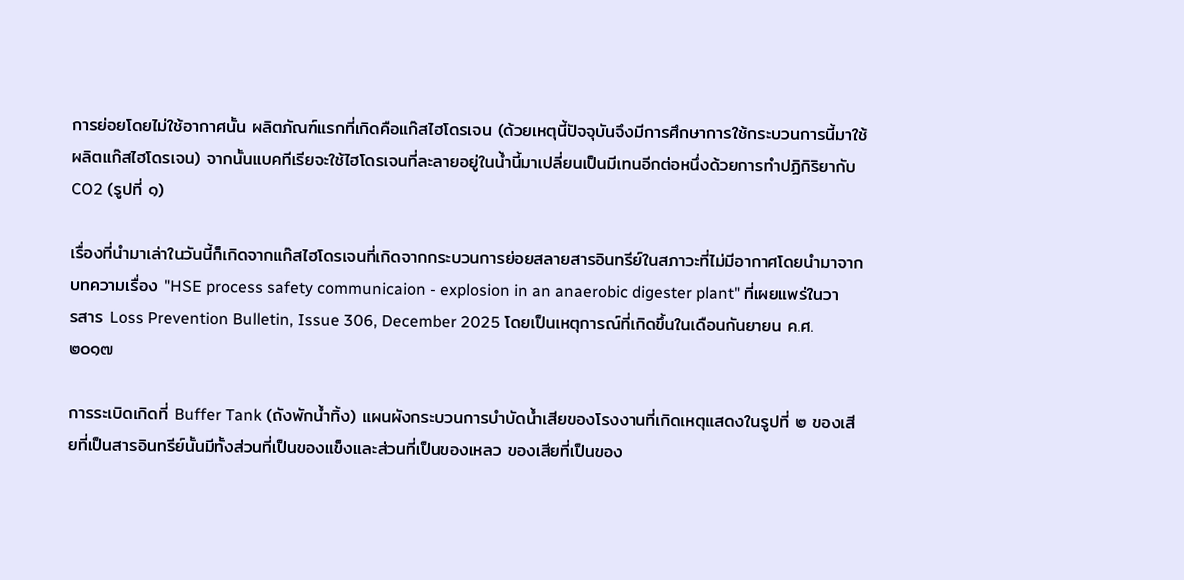การย่อยโดยไม่ใช้อากาศนั้น ผลิตภัณฑ์แรกที่เกิดคือแก๊สไฮโดรเจน (ด้วยเหตุนี้ปัจจุบันจึงมีการศึกษาการใช้กระบวนการนี้มาใช้ผลิตแก๊สไฮโดรเจน) จากนั้นแบคทีเรียจะใช้ไฮโดรเจนที่ละลายอยู่ในน้ำนี้มาเปลี่ยนเป็นมีเทนอีกต่อหนึ่งด้วยการทำปฏิกิริยากับ CO2 (รูปที่ ๑)

เรื่องที่นำมาเล่าในวันนี้ก็เกิดจากแก๊สไฮโดรเจนที่เกิดจากกระบวนการย่อยสลายสารอินทรีย์ในสภาวะที่ไม่มีอากาศโดยนำมาจากบทความเรื่อง "HSE process safety communicaion - explosion in an anaerobic digester plant" ที่เผยแพร่ในวารสาร Loss Prevention Bulletin, Issue 306, December 2025 โดยเป็นเหตุการณ์ที่เกิดขึ้นในเดือนกันยายน ค.ศ. ๒๐๑๗

การระเบิดเกิดที่ Buffer Tank (ถังพักน้ำทิ้ง) แผนผังกระบวนการบำบัดน้ำเสียของโรงงานที่เกิดเหตุแสดงในรูปที่ ๒ ของเสียที่เป็นสารอินทรีย์นั้นมีทั้งส่วนที่เป็นของแข็งและส่วนที่เป็นของเหลว ของเสียที่เป็นของ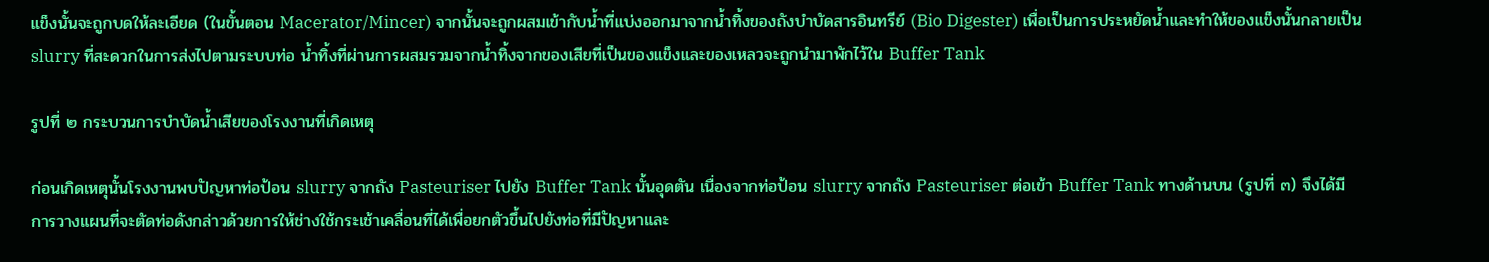แข็งนั้นจะถูกบดให้ละเอียด (ในขั้นตอน Macerator/Mincer) จากนั้นจะถูกผสมเข้ากับน้ำที่แบ่งออกมาจากน้ำทิ้งของถังบำบัดสารอินทรีย์ (Bio Digester) เพื่อเป็นการประหยัดน้ำและทำให้ของแข็งนั้นกลายเป็น slurry ที่สะดวกในการส่งไปตามระบบท่อ น้ำทิ้งที่ผ่านการผสมรวมจากน้ำทิ้งจากของเสียที่เป็นของแข็งและของเหลวจะถูกนำมาพักไว้ใน Buffer Tank

รูปที่ ๒ กระบวนการบำบัดน้ำเสียของโรงงานที่เกิดเหตุ

ก่อนเกิดเหตุนั้นโรงงานพบปัญหาท่อป้อน slurry จากถัง Pasteuriser ไปยัง Buffer Tank นั้นอุดตัน เนื่องจากท่อป้อน slurry จากถัง Pasteuriser ต่อเข้า Buffer Tank ทางด้านบน (รูปที่ ๓) จึงได้มีการวางแผนที่จะตัดท่อดังกล่าวด้วยการให้ช่างใช้กระเช้าเคลื่อนที่ได้เพื่อยกตัวขึ้นไปยังท่อที่มีปัญหาและ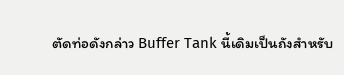ตัดท่อดังกล่าว Buffer Tank นี้เดิมเป็นถังสำหรับ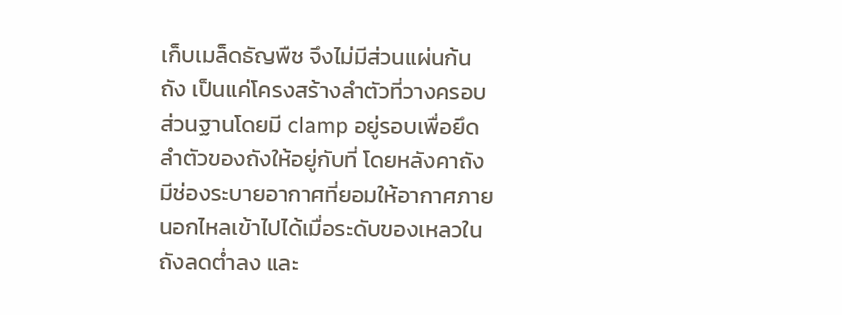เก็บเมล็ดธัญพืช จึงไม่มีส่วนแผ่นก้นถัง เป็นแค่โครงสร้างลำตัวที่วางครอบส่วนฐานโดยมี clamp อยู่รอบเพื่อยึดลำตัวของถังให้อยู่กับที่ โดยหลังคาถังมีช่องระบายอากาศที่ยอมให้อากาศภายนอกไหลเข้าไปได้เมื่อระดับของเหลวในถังลดต่ำลง และ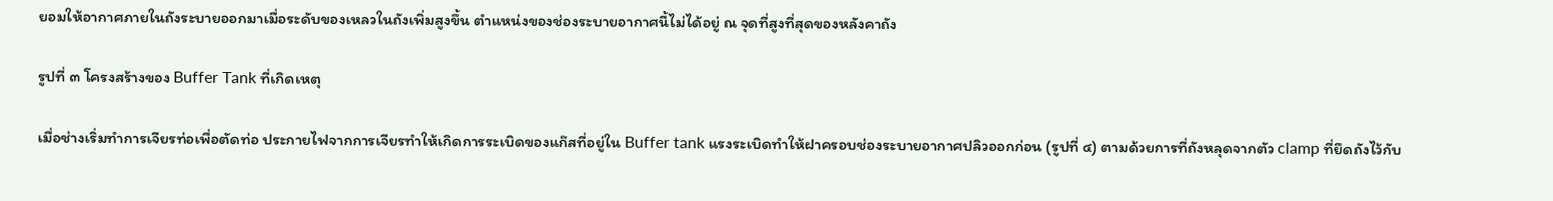ยอมให้อากาศภายในถังระบายออกมาเมื่อระดับของเหลวในถังเพิ่มสูงขึ้น ตำแหน่งของช่องระบายอากาศนี้ไม่ได้อยู่ ณ จุดที่สูงที่สุดของหลังคาถัง

รูปที่ ๓ โครงสร้างของ Buffer Tank ที่เกิดเหตุ

เมื่อช่างเริ่มทำการเจียรท่อเพื่อตัดท่อ ประกายไฟจากการเจียรทำให้เกิดการระเบิดของแก๊สที่อยู่ใน Buffer tank แรงระเบิดทำให้ฝาครอบช่องระบายอากาศปลิวออกก่อน (รูปที่ ๔) ตามด้วยการที่ถังหลุดจากตัว clamp ที่ยึดถังไว้กับ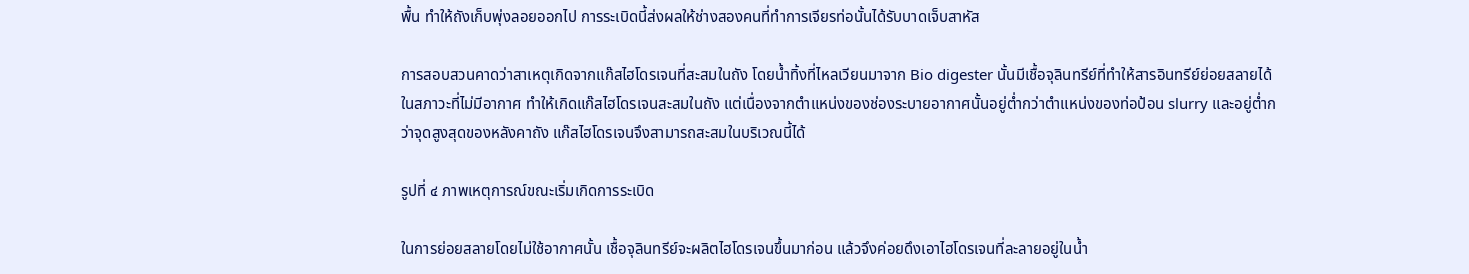พื้น ทำให้ถังเก็บพุ่งลอยออกไป การระเบิดนี้ส่งผลให้ช่างสองคนที่ทำการเจียรท่อนั้นได้รับบาดเจ็บสาหัส

การสอบสวนคาดว่าสาเหตุเกิดจากแก๊สไฮโดรเจนที่สะสมในถัง โดยน้ำทิ้งที่ไหลเวียนมาจาก Bio digester นั้นมีเชื้อจุลินทรีย์ที่ทำให้สารอินทรีย์ย่อยสลายได้ในสภาวะที่ไม่มีอากาศ ทำให้เกิดแก๊สไฮโดรเจนสะสมในถัง แต่เนื่องจากตำแหน่งของช่องระบายอากาศนั้นอยู่ต่ำกว่าตำแหน่งของท่อป้อน slurry และอยู่ต่ำกว่าจุดสูงสุดของหลังคาถัง แก๊สไฮโดรเจนจึงสามารถสะสมในบริเวณนี้ได้

รูปที่ ๔ ภาพเหตุการณ์ขณะเริ่มเกิดการระเบิด

ในการย่อยสลายโดยไม่ใช้อากาศนั้น เชื้อจุลินทรีย์จะผลิตไฮโดรเจนขึ้นมาก่อน แล้วจึงค่อยดึงเอาไฮโดรเจนที่ละลายอยู่ในน้ำ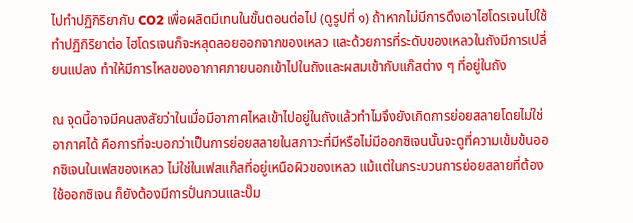ไปทำปฏิกิริยากับ CO2 เพื่อผลิตมีเทนในขั้นตอนต่อไป (ดูรูปที่ ๑) ถ้าหากไม่มีการดึงเอาไฮโดรเจนไปใช้ทำปฏิกิริยาต่อ ไฮโดรเจนก็จะหลุดลอยออกจากของเหลว และด้วยการที่ระดับของเหลวในถังมีการเปลี่ยนแปลง ทำให้มีการไหลของอากาศภายนอกเข้าไปในถังและผสมเข้ากับแก๊สต่าง ๆ ที่อยู่ในถัง

ณ จุดนี้อาจมีคนสงสัยว่าในเมื่อมีอากาศไหลเข้าไปอยู่ในถังแล้วทำไมจึงยังเกิดการย่อยสลายโดยไม่ใช่อากาศได้ คือการที่จะบอกว่าเป็นการย่อยสลายในสภาวะที่มีหรือไม่มีออกซิเจนนั้นจะดูที่ความเข้มข้นออกซิเจนในเฟสของเหลว ไม่ใช่ในเฟสแก๊สที่อยู่เหนือผิวของเหลว แม้แต่ในกระบวนการย่อยสลายที่ต้องใช้ออกซิเจน ก็ยังต้องมีการปั่นกวนและปั๊ม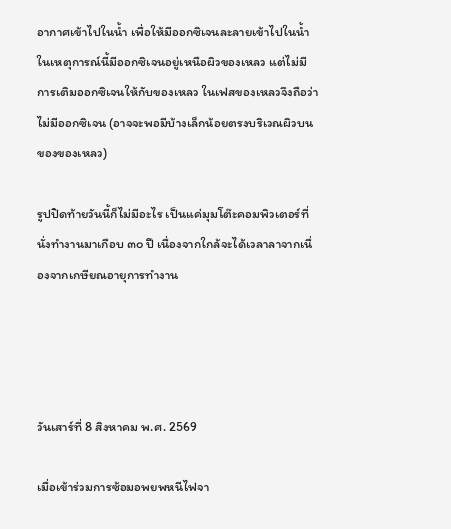อากาศเข้าไปในน้ำ เพื่อให้มีออกซิเจนละลายเข้าไปในน้ำ ในเหตุการณ์นี้มีออกซิเจนอยู่เหนือผิวของเหลว แต่ไม่มีการเติมออกซิเจนให้กับของเหลว ในเฟสของเหลวจึงถือว่าไม่มีออกซิเจน (อาจจะพอมีบ้างเล็กน้อยตรงบริเวณผิวบนของของเหลว)

รูปปิดท้ายวันนี้ก็ไม่มีอะไร เป็นแค่มุมโต๊ะคอมพิวเตอร์ที่นั่งทำงานมาเกือบ ๓๐ ปี เนื่องจากใกล้จะได้เวลาลาจากเนื่องจากเกษียณอายุการทำงาน




วันเสาร์ที่ 8 สิงหาคม พ.ศ. 2569

เมื่อเข้าร่วมการซ้อมอพยพหนีไฟจา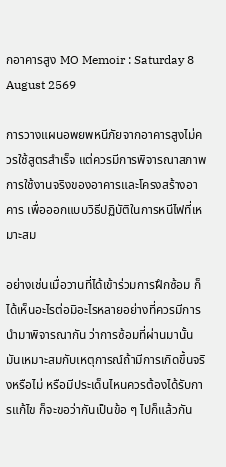กอาคารสูง MO Memoir : Saturday 8 August 2569

การวางแผนอพยพหนีภัยจากอาคารสูงไม่ควรใช้สูตรสำเร็จ แต่ควรมีการพิจารณาสภาพการใช้งานจริงของอาคารและโครงสร้างอาคาร เพื่อออกแบบวิธีปฏิบัติในการหนีไฟที่เหมาะสม

อย่างเช่นเมื่อวานที่ได้เข้าร่วมการฝึกซ้อม ก็ได้เห็นอะไรต่อมิอะไรหลายอย่างที่ควรมีการนำมาพิจารณากัน ว่าการซ้อมที่ผ่านมานั้นมันเหมาะสมกับเหตุการณ์ถ้ามีการเกิดขึ้นจริงหรือไม่ หรือมีประเด็นไหนควรต้องได้รับการแก้ไข ก็จะขอว่ากันเป็นข้อ ๆ ไปก็แล้วกัน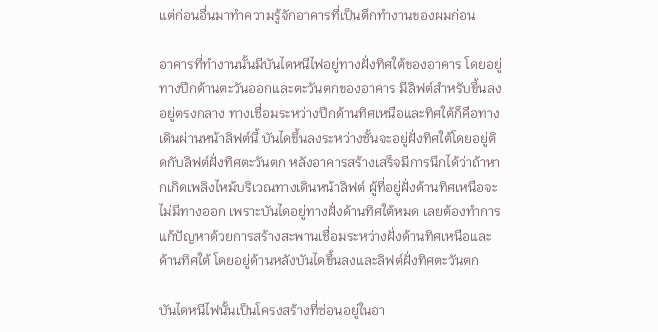แต่ก่อนอื่นมาทำความรู้จักอาคารที่เป็นตึกทำงานของผมก่อน

อาคารที่ทำงานนั้นมีบันไดหนีไฟอยู่ทางฝั่งทิศใต้ของอาคาร โดยอยู่ทางปีกด้านตะวันออกและตะวันตกของอาคาร มีลิฟต์สำหรับขึ้นลงอยู่ตรงกลาง ทางเชื่อมระหว่างปีกด้านทิศเหนือและทิศใต้ก็คือทางเดินผ่านหน้าลิฟต์นี้ บันไดขึ้นลงระหว่างชั้นจะอยู่ฝั่งทิศใต้โดยอยู่ติดกับลิฟต์ฝั่งทิศตะวันตก หลังอาคารสร้างเสร็จมีการนึกได้ว่าถ้าหากเกิดเพลิงไหม้บริเวณทางเดินหน้าลิฟต์ ผู้ที่อยู่ฝั่งด้านทิศเหนือจะไม่มีทางออก เพราะบันไดอยู่ทางฝั่งด้านทิศใต้หมด เลยต้องทำการแก้ปัญหาด้วยการสร้างสะพานเชื่อมระหว่างฝั่งด้านทิศเหนือและด้านทิศใต้ โดยอยู่ด้านหลังบันไดขึ้นลงและลิฟต์ฝั่งทิศตะวันตก

บันไดหนีไฟนั้นเป็นโครงสร้างที่ซ่อนอยู่ในอา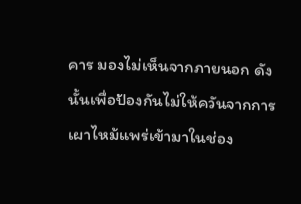คาร มองไม่เห็นจากภายนอก ดังนั้นเพื่อป้องกันไม่ให้ควันจากการเผาไหม้แพร่เข้ามาในช่อง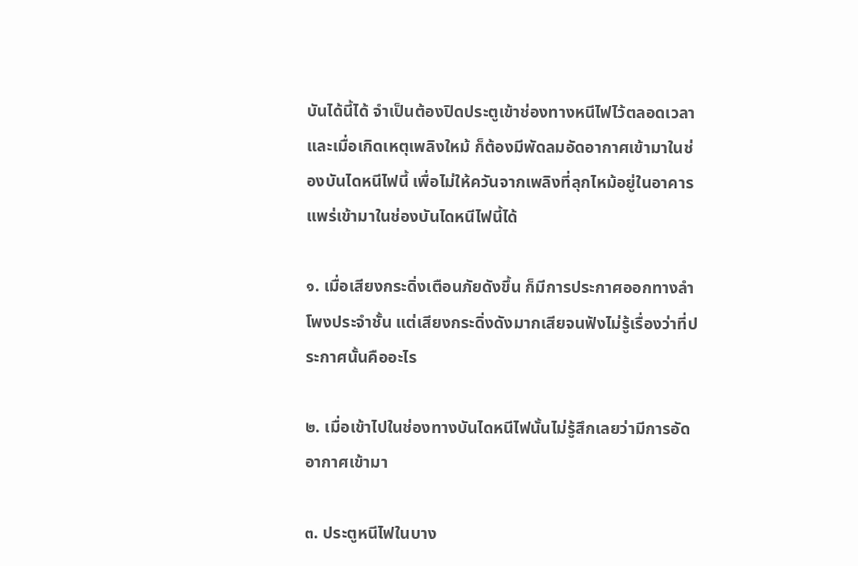บันได้นี้ได้ จำเป็นต้องปิดประตูเข้าช่องทางหนีไฟไว้ตลอดเวลา และเมื่อเกิดเหตุเพลิงใหม้ ก็ต้องมีพัดลมอัดอากาศเข้ามาในช่องบันไดหนีไฟนี้ เพื่อไม่ให้ควันจากเพลิงที่ลุกไหม้อยู่ในอาคารแพร่เข้ามาในช่องบันไดหนีไฟนี้ได้

๑. เมื่อเสียงกระดิ่งเตือนภัยดังขึ้น ก็มีการประกาศออกทางลำโพงประจำชั้น แต่เสียงกระดิ่งดังมากเสียจนฟังไม่รู้เรื่องว่าที่ประกาศนั้นคืออะไร

๒. เมื่อเข้าไปในช่องทางบันไดหนีไฟนั้นไม่รู้สึกเลยว่ามีการอัดอากาศเข้ามา

๓. ประตูหนีไฟในบาง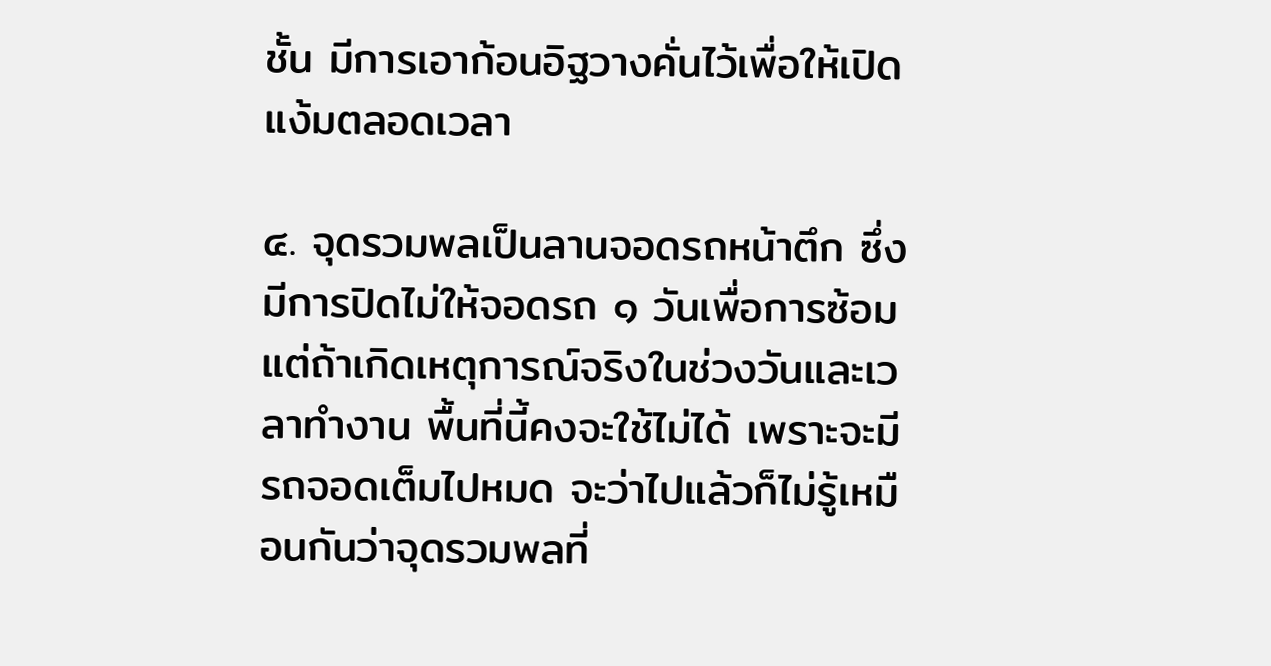ชั้น มีการเอาก้อนอิฐวางคั่นไว้เพื่อให้เปิดแง้มตลอดเวลา

๔. จุดรวมพลเป็นลานจอดรถหน้าตึก ซึ่งมีการปิดไม่ให้จอดรถ ๑ วันเพื่อการซ้อม แต่ถ้าเกิดเหตุการณ์จริงในช่วงวันและเวลาทำงาน พื้นที่นี้คงจะใช้ไม่ได้ เพราะจะมีรถจอดเต็มไปหมด จะว่าไปแล้วก็ไม่รู้เหมือนกันว่าจุดรวมพลที่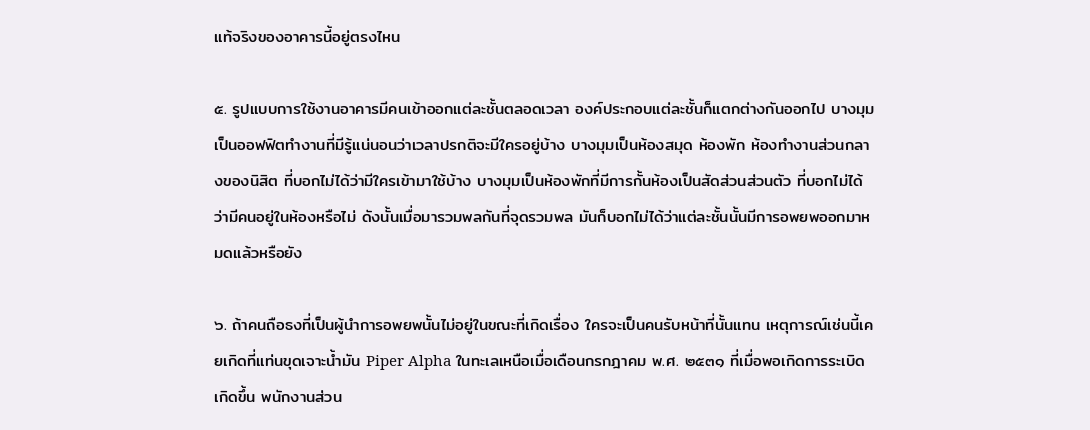แท้จริงของอาคารนี้อยู่ตรงไหน

๕. รูปแบบการใช้งานอาคารมีคนเข้าออกแต่ละชั้นตลอดเวลา องค์ประกอบแต่ละชั้นก็แตกต่างกันออกไป บางมุมเป็นออฟฟิตทำงานที่มีรู้แน่นอนว่าเวลาปรกติจะมีใครอยู่บ้าง บางมุมเป็นห้องสมุด ห้องพัก ห้องทำงานส่วนกลางของนิสิต ที่บอกไม่ได้ว่ามีใครเข้ามาใช้บ้าง บางมุมเป็นห้องพักที่มีการกั้นห้องเป็นสัดส่วนส่วนตัว ที่บอกไม่ได้ว่ามีคนอยู่ในห้องหรือไม่ ดังนั้นเมื่อมารวมพลกันที่จุดรวมพล มันก็บอกไม่ได้ว่าแต่ละชั้นนั้นมีการอพยพออกมาหมดแล้วหรือยัง

๖. ถ้าคนถือธงที่เป็นผู้นำการอพยพนั้นไม่อยู่ในขณะที่เกิดเรื่อง ใครจะเป็นคนรับหน้าที่นั้นแทน เหตุการณ์เช่นนี้เคยเกิดที่แท่นขุดเจาะน้ำมัน Piper Alpha ในทะเลเหนือเมื่อเดือนกรกฎาคม พ.ศ. ๒๕๓๑ ที่เมื่อพอเกิดการระเบิดเกิดขึ้น พนักงานส่วน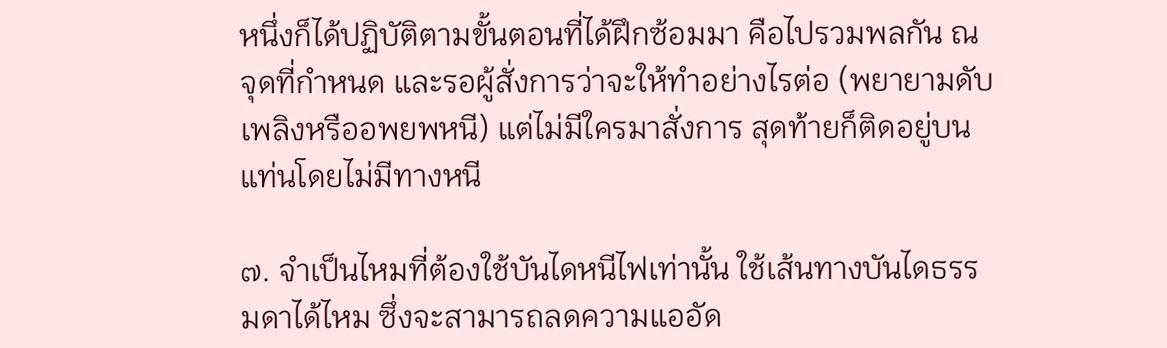หนึ่งก็ได้ปฏิบัติตามขั้นตอนที่ได้ฝึกซ้อมมา คือไปรวมพลกัน ณ จุดที่กำหนด และรอผู้สั่งการว่าจะให้ทำอย่างไรต่อ (พยายามดับเพลิงหรืออพยพหนี) แต่ไม่มีใครมาสั่งการ สุดท้ายก็ติดอยู่บนแท่นโดยไม่มีทางหนี

๗. จำเป็นไหมที่ต้องใช้บันไดหนีไฟเท่านั้น ใช้เส้นทางบันไดธรรมดาได้ไหม ซึ่งจะสามารถลดความแออัด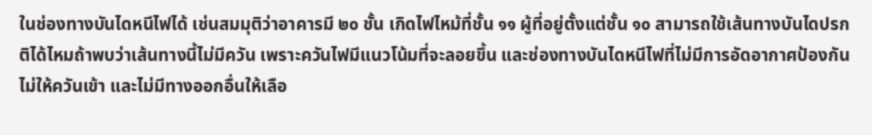ในช่องทางบันไดหนีไฟได้ เช่นสมมุติว่าอาคารมี ๒๐ ชั้น เกิดไฟไหม้ที่ชั้น ๑๑ ผู้ที่อยู่ตั้งแต่ชั้น ๑๐ สามารถใช้เส้นทางบันไดปรกติได้ไหมถ้าพบว่าเส้นทางนี้ไม่มีควัน เพราะควันไฟมีแนวโน้มที่จะลอยขึ้น และช่องทางบันไดหนีไฟที่ไม่มีการอัดอากาศป้องกันไม่ให้ควันเข้า และไม่มีทางออกอื่นให้เลือ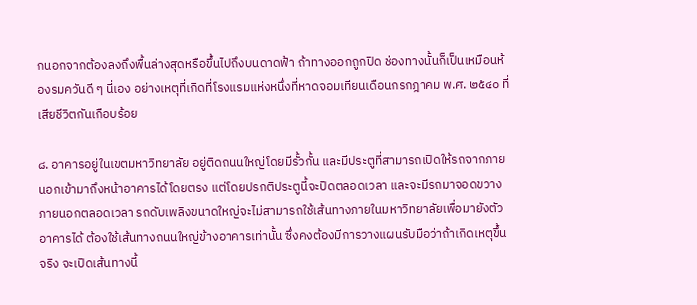กนอกจากต้องลงถึงพื้นล่างสุดหรือขึ้นไปถึงบนดาดฟ้า ถ้าทางออกถูกปิด ช่องทางนั้นก็เป็นเหมือนห้องรมควันดี ๆ นี่เอง อย่างเหตุที่เกิดที่โรงแรมแห่งหนึ่งที่หาดจอมเทียนเดือนกรกฎาคม พ.ศ. ๒๕๔๐ ที่เสียชีวิตกันเกือบร้อย

๘. อาคารอยู่ในเขตมหาวิทยาลัย อยู่ติดถนนใหญ่โดยมีรั้วกั้น และมีประตูที่สามารถเปิดให้รถจากภายนอกเข้ามาถึงหน้าอาคารได้โดยตรง แต่โดยปรกติประตูนี้จะปิดตลอดเวลา และจะมีรถมาจอดขวางภายนอกตลอดเวลา รถดับเพลิงขนาดใหญ่จะไม่สามารถใช้เส้นทางภายในมหาวิทยาลัยเพื่อมายังตัวอาคารได้ ต้องใช้เส้นทางถนนใหญ่ข้างอาคารเท่านั้น ซึ่งคงต้องมีการวางแผนรับมือว่าถ้าเกิดเหตุขึ้นจริง จะเปิดเส้นทางนี้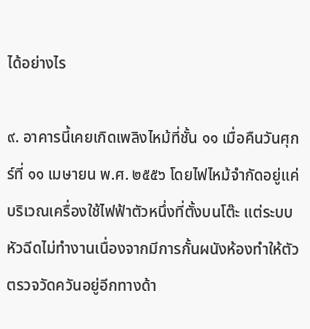ได้อย่างไร

๙. อาคารนี้เคยเกิดเพลิงไหม้ที่ชั้น ๑๑ เมื่อคืนวันศุกร์ที่ ๑๑ เมษายน พ.ศ. ๒๕๕๖ โดยไฟไหม้จำกัดอยู่แค่บริเวณเครื่องใช้ไฟฟ้าตัวหนึ่งที่ตั้งบนโต๊ะ แต่ระบบหัวฉีดไม่ทำงานเนื่องจากมีการกั้นผนังห้องทำให้ตัวตรวจวัดควันอยู่อีกทางด้า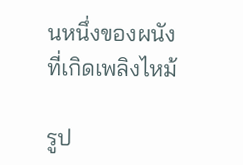นหนึ่งของผนังที่เกิดเพลิงไหม้

รูป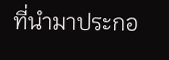ที่นำมาประกอ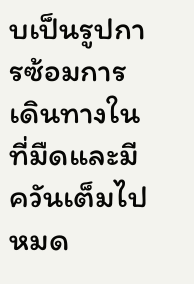บเป็นรูปการซ้อมการเดินทางในที่มืดและมีควันเต็มไปหมด